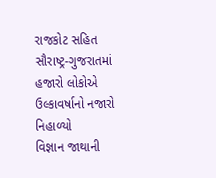રાજકોટ સહિત સૌરાષ્ટ્ર-ગુજરાતમાં હજારો લોકોએ ઉલ્કાવર્ષાનો નજારો નિહાળ્યો
વિજ્ઞાન જાથાની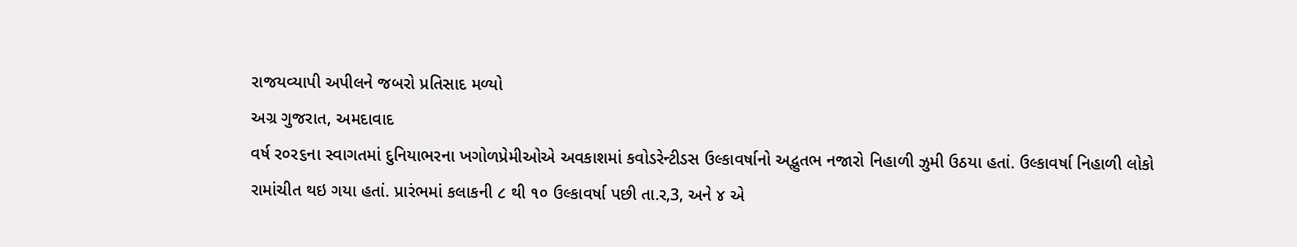રાજયવ્યાપી અપીલને જબરો પ્રતિસાદ મળ્યો
અગ્ર ગુજરાત, અમદાવાદ
વર્ષ ર૦ર૬ના સ્વાગતમાં દુનિયાભરના ખગોળપ્રેમીઓએ અવકાશમાં કવોડરેન્ટીડસ ઉલ્કાવર્ષાનો અદ્ભુતભ નજારો નિહાળી ઝુમી ઉઠયા હતાં. ઉલ્કાવર્ષા નિહાળી લોકો રામાંચીત થઇ ગયા હતાં. પ્રારંભમાં કલાકની ૮ થી ૧૦ ઉલ્કાવર્ષા પછી તા.ર,3, અને ૪ એ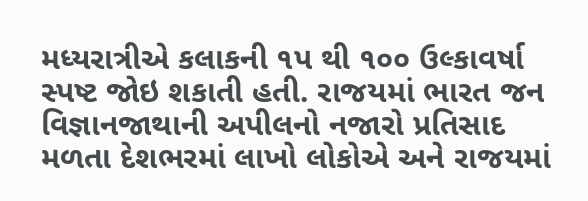મધ્યરાત્રીએ કલાકની ૧પ થી ૧૦૦ ઉલ્કાવર્ષા સ્પષ્ટ જોઇ શકાતી હતી. રાજયમાં ભારત જન વિજ્ઞાનજાથાની અપીલનો નજારો પ્રતિસાદ મળતા દેશભરમાં લાખો લોકોએ અને રાજયમાં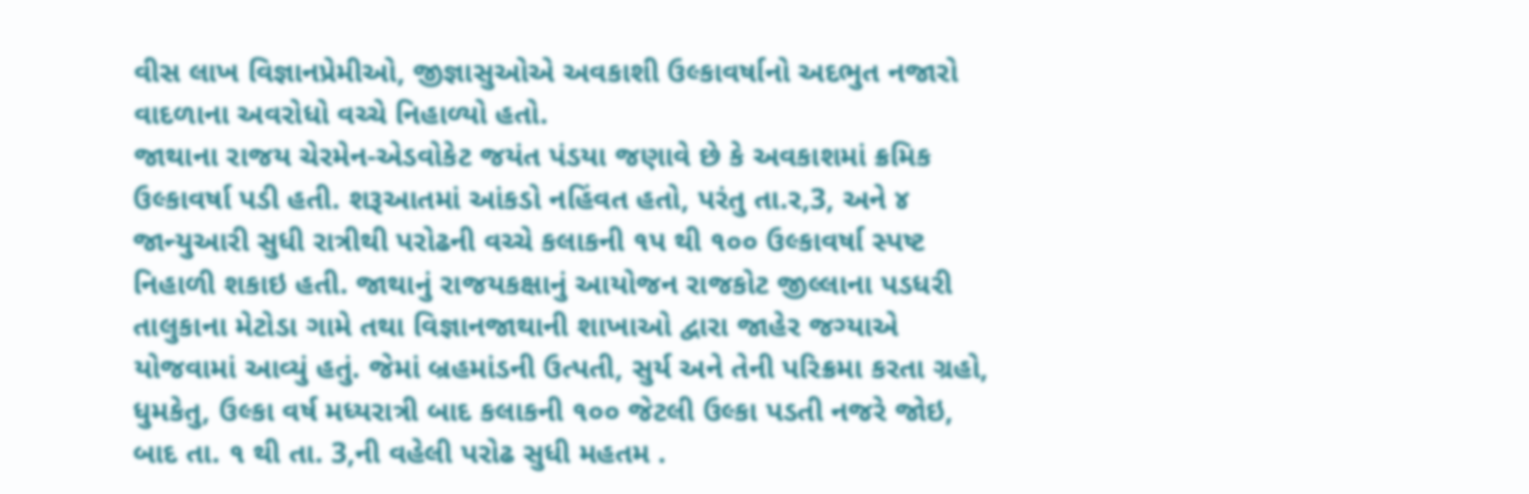વીસ લાખ વિજ્ઞાનપ્રેમીઓ, જીજ્ઞાસુઓએ અવકાશી ઉલ્કાવર્ષાનો અદભુત નજારો વાદળાના અવરોધો વચ્ચે નિહાળ્યો હતો.
જાથાના રાજય ચેરમેન-એડવોકેટ જયંત પંડયા જણાવે છે કે અવકાશમાં ક્રમિક ઉલ્કાવર્ષા પડી હતી. શરૂઆતમાં આંકડો નહિંવત હતો, પરંતુ તા.ર,3, અને ૪ જાન્યુઆરી સુધી રાત્રીથી પરોઢની વચ્ચે કલાકની ૧પ થી ૧૦૦ ઉલ્કાવર્ષા સ્પષ્ટ નિહાળી શકાઇ હતી. જાથાનું રાજયકક્ષાનું આયોજન રાજકોટ જીલ્લાના પડધરી તાલુકાના મેટોડા ગામે તથા વિજ્ઞાનજાથાની શાખાઓ દ્વારા જાહેર જગ્યાએ યોજવામાં આવ્યું હતું. જેમાં બ્રહમાંડની ઉત્પતી, સુર્ય અને તેની પરિક્રમા કરતા ગ્રહો, ધુમકેતુ, ઉલ્કા વર્ષ મધ્યરાત્રી બાદ કલાકની ૧૦૦ જેટલી ઉલ્કા પડતી નજરે જોઇ, બાદ તા. ૧ થી તા. 3,ની વહેલી પરોઢ સુધી મહતમ .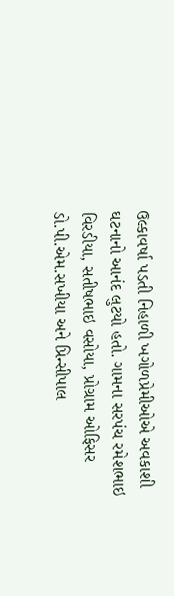ઉલ્કાવર્ષા પડતી નિહાળી ખગોળપ્રેમીઓએ અવકાશી ઘટનાનો આનંદ લુટયો હતો. ગામના સરપંચ રમેશભાઇ વિરડીયા, સતીષભાઇ વસોયા, પ્રોગ્રામ ઓફિસર ડો.પી.એમ.સખીયા અને પ્રિન્સીપાલ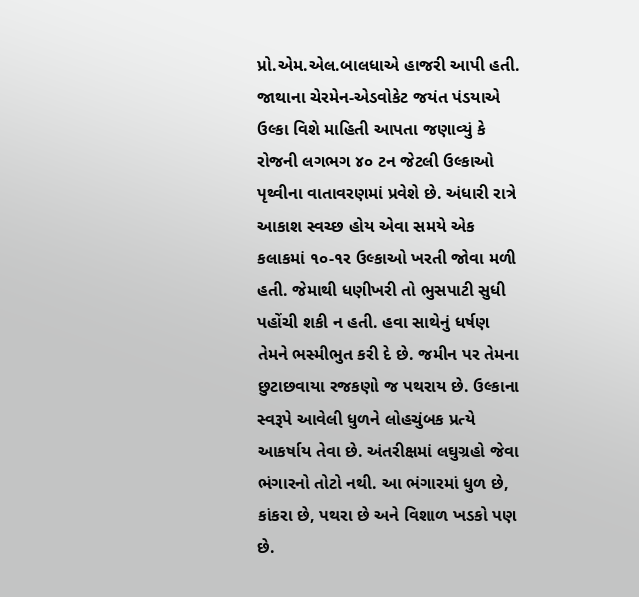પ્રો.એમ.એલ.બાલધાએ હાજરી આપી હતી.
જાથાના ચેરમેન-એડવોકેટ જયંત પંડયાએ ઉલ્કા વિશે માહિતી આપતા જણાવ્યું કે રોજની લગભગ ૪૦ ટન જેટલી ઉલ્કાઓ પૃથ્વીના વાતાવરણમાં પ્રવેશે છે. અંધારી રાત્રે આકાશ સ્વચ્છ હોય એવા સમયે એક કલાકમાં ૧૦-૧ર ઉલ્કાઓ ખરતી જોવા મળી હતી. જેમાથી ધણીખરી તો ભુસપાટી સુધી પહોંચી શકી ન હતી. હવા સાથેનું ધર્ષણ તેમને ભસ્મીભુત કરી દે છે. જમીન પર તેમના છુટાછવાયા રજકણો જ પથરાય છે. ઉલ્કાના સ્વરૂપે આવેલી ધુળને લોહચુંબક પ્રત્યે આકર્ષાય તેવા છે. અંતરીક્ષમાં લઘુગ્રહો જેવા ભંગારનો તોટો નથી. આ ભંગારમાં ધુળ છે, કાંકરા છે, પથરા છે અને વિશાળ ખડકો પણ છે.